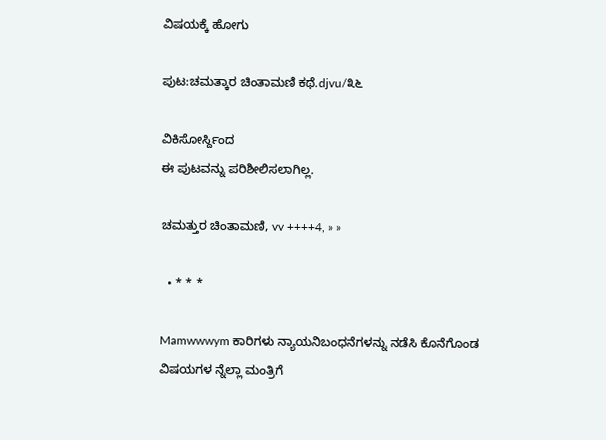ವಿಷಯಕ್ಕೆ ಹೋಗು

ಪುಟ:ಚಮತ್ಕಾರ ಚಿಂತಾಮಣಿ ಕಥೆ.djvu/೩೬

ವಿಕಿಸೋರ್ಸ್ದಿಂದ
ಈ ಪುಟವನ್ನು ಪರಿಶೀಲಿಸಲಾಗಿಲ್ಲ.

ಚಮತ್ತುರ ಚಿಂತಾಮಣಿ, vv ++++4, » »

  • * * *

Mamwwwym ಕಾರಿಗಳು ನ್ಯಾಯನಿಬಂಧನೆಗಳನ್ನು ನಡೆಸಿ ಕೊನೆಗೊಂಡ ವಿಷಯಗಳ ನ್ನೆಲ್ಲಾ ಮಂತ್ರಿಗೆ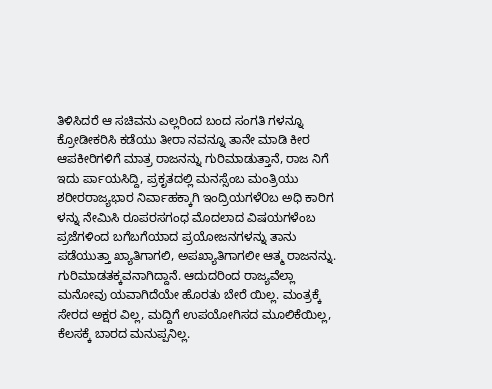ತಿಳಿಸಿದರೆ ಆ ಸಚಿವನು ಎಲ್ಲರಿಂದ ಬಂದ ಸಂಗತಿ ಗಳನ್ನೂ ಕ್ರೋಡೀಕರಿಸಿ ಕಡೆಯು ತೀರಾ ನವನ್ನೂ ತಾನೇ ಮಾಡಿ ಕೀರ ಆಪಕೀರಿಗಳಿಗೆ ಮಾತ್ರ ರಾಜನನ್ನು ಗುರಿಮಾಡುತ್ತಾನೆ, ರಾಜ ನಿಗೆ ಇದು ರ್ಪಾಯಸಿದ್ದಿ, ಪ್ರಕೃತದಲ್ಲಿ ಮನಸ್ಸೆಂಬ ಮಂತ್ರಿಯು ಶರೀರರಾಜ್ಯಭಾರ ನಿರ್ವಾಹಕ್ಕಾಗಿ ಇಂದ್ರಿಯಗಳೆ೦ಬ ಅಧಿ ಕಾರಿಗ ಳನ್ನು ನೇಮಿಸಿ ರೂಪರಸಗಂಧ ಮೊದಲಾದ ವಿಷಯಗಳೆಂಬ ಪ್ರಜೆಗಳಿಂದ ಬಗೆಬಗೆಯಾದ ಪ್ರಯೋಜನಗಳನ್ನು ತಾನು ಪಡೆಯುತ್ತಾ ಖ್ಯಾತಿಗಾಗಲಿ, ಅಪಖ್ಯಾತಿಗಾಗಲೀ ಆತ್ಮ ರಾಜನನ್ನು. ಗುರಿಮಾಡತಕ್ಕವನಾಗಿದ್ದಾನೆ. ಆದುದರಿಂದ ರಾಜ್ಯವೆಲ್ಲಾ ಮನೋವು ಯವಾಗಿದೆಯೇ ಹೊರತು ಬೇರೆ ಯಿಲ್ಲ. ಮಂತ್ರಕ್ಕೆ ಸೇರದ ಅಕ್ಷರ ವಿಲ್ಲ, ಮದ್ದಿಗೆ ಉಪಯೋಗಿಸದ ಮೂಲಿಕೆಯಿಲ್ಲ, ಕೆಲಸಕ್ಕೆ ಬಾರದ ಮನುಪ್ಪನಿಲ್ಲ.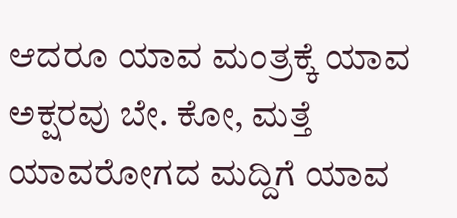ಆದರೂ ಯಾವ ಮಂತ್ರಕ್ಕೆ ಯಾವ ಅಕ್ಷರವು ಬೇ. ಕೋ, ಮತ್ತೆ ಯಾವರೋಗದ ಮದ್ದಿಗೆ ಯಾವ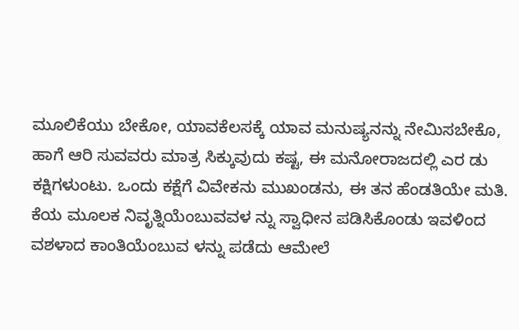ಮೂಲಿಕೆಯು ಬೇಕೋ, ಯಾವಕೆಲಸಕ್ಕೆ ಯಾವ ಮನುಷ್ಯನನ್ನು ನೇಮಿಸಬೇಕೊ, ಹಾಗೆ ಆರಿ ಸುವವರು ಮಾತ್ರ ಸಿಕ್ಕುವುದು ಕಷ್ಟ, ಈ ಮನೋರಾಜದಲ್ಲಿ ಎರ ಡು ಕಕ್ಷಿಗಳುಂಟು. ಒಂದು ಕಕ್ಷೆಗೆ ವಿವೇಕನು ಮುಖಂಡನು, ಈ ತನ ಹೆಂಡತಿಯೇ ಮತಿ. ಕೆಯ ಮೂಲಕ ನಿವೃತ್ನಿಯೆಂಬುವವಳ ನ್ನು ಸ್ವಾಧೀನ ಪಡಿಸಿಕೊಂಡು ಇವಳಿಂದ ವಶಳಾದ ಕಾಂತಿಯೆಂಬುವ ಳನ್ನು ಪಡೆದು ಆಮೇಲೆ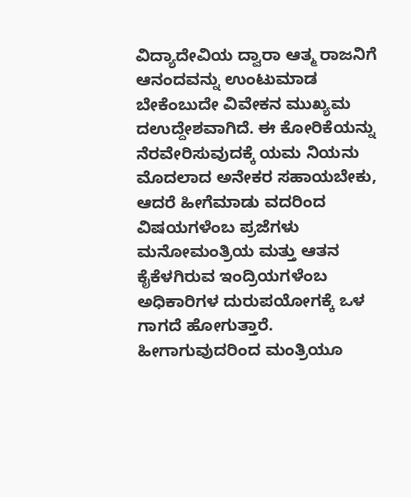ವಿದ್ಯಾದೇವಿಯ ದ್ವಾರಾ ಆತ್ಮ ರಾಜನಿಗೆ ಆನಂದವನ್ನು ಉಂಟುಮಾಡ ಬೇಕೆಂಬುದೇ ವಿವೇಕನ ಮುಖ್ಯಮ ದಉದ್ದೇಶವಾಗಿದೆ. ಈ ಕೋರಿಕೆಯನ್ನು ನೆರವೇರಿಸುವುದಕ್ಕೆ ಯಮ ನಿಯನು ಮೊದಲಾದ ಅನೇಕರ ಸಹಾಯಬೇಕು, ಆದರೆ ಹೀಗೆಮಾಡು ವದರಿಂದ ವಿಷಯಗಳೆಂಬ ಪ್ರಜೆಗಳು ಮನೋಮಂತ್ರಿಯ ಮತ್ತು ಆತನ ಕೈಕೆಳಗಿರುವ ಇಂದ್ರಿಯಗಳೆಂಬ ಅಧಿಕಾರಿಗಳ ದುರುಪಯೋಗಕ್ಕೆ ಒಳ ಗಾಗದೆ ಹೋಗುತ್ತಾರೆ. ಹೀಗಾಗುವುದರಿಂದ ಮಂತ್ರಿಯೂ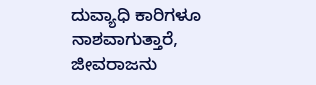ದುವ್ಯಾಧಿ ಕಾರಿಗಳೂ ನಾಶವಾಗುತ್ತಾರೆ, ಜೀವರಾಜನು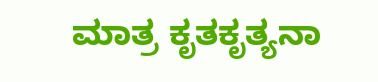ಮಾತ್ರ ಕೃತಕೃತ್ಯನಾ